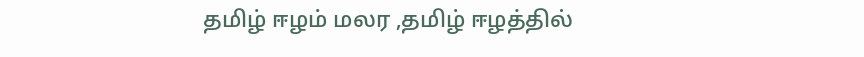தமிழ் ஈழம் மலர ,தமிழ் ஈழத்தில்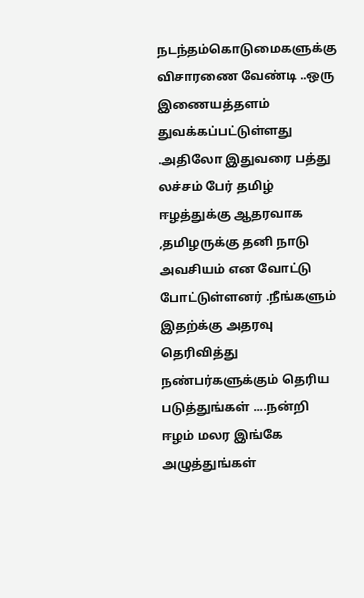நடந்தம்கொடுமைகளுக்கு விசாரணை வேண்டி ..ஒரு இணையத்தளம் துவக்கப்பட்டுள்ளது .அதிலோ இதுவரை பத்து லச்சம் பேர் தமிழ் ஈழத்துக்கு ஆதரவாக ,தமிழருக்கு தனி நாடு அவசியம் என வோட்டு போட்டுள்ளனர் .நீங்களும் இதற்க்கு அதரவு தெரிவித்து நண்பர்களுக்கும் தெரிய படுத்துங்கள் ....நன்றி
ஈழம் மலர இங்கே அழுத்துங்கள்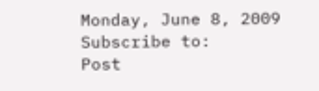Monday, June 8, 2009
Subscribe to:
Post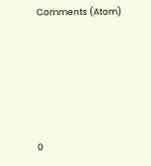Comments (Atom)






0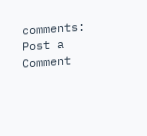comments:
Post a Comment